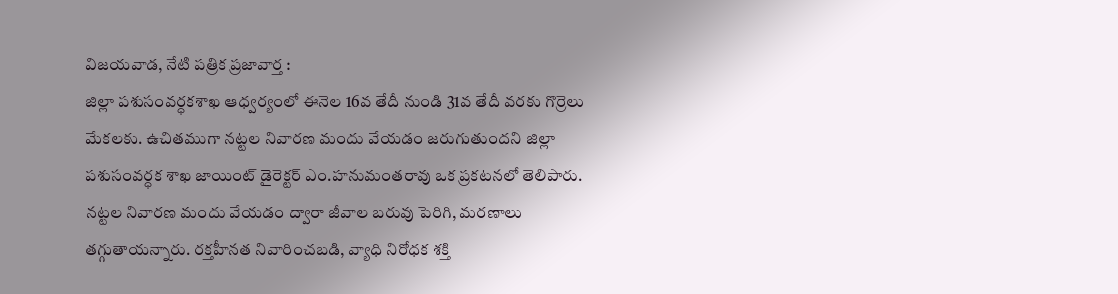విజయవాడ, నేటి పత్రిక ప్రజావార్త :
జిల్లా పశుసంవర్ధకశాఖ ఆధ్వర్యంలో ఈనెల 16వ తేదీ నుండి 31వ తేదీ వరకు గొర్రెలు మేకలకు. ఉచితముగా నట్టల నివారణ మందు వేయడం జరుగుతుందని జిల్లా పశుసంవర్ధక శాఖ జాయింట్ డైరెక్టర్ ఎం.హనుమంతరావు ఒక ప్రకటనలో తెలిపారు. నట్టల నివారణ మందు వేయడం ద్వారా జీవాల బరువు పెరిగి, మరణాలు తగ్గుతాయన్నారు. రక్తహీనత నివారించబడి, వ్యాధి నిరోధక శక్తి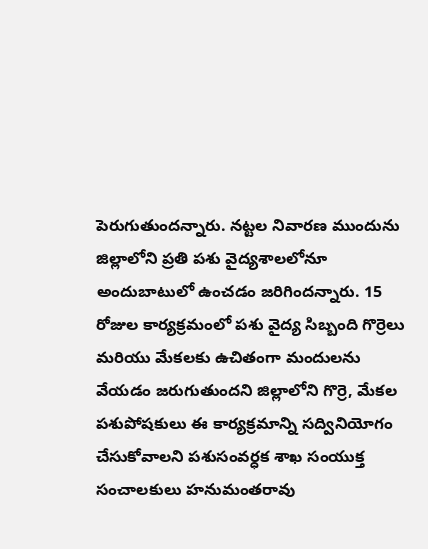పెరుగుతుందన్నారు. నట్టల నివారణ ముందును జిల్లాలోని ప్రతి పశు వైద్యశాలలోనూ అందుబాటులో ఉంచడం జరిగిందన్నారు. 15 రోజుల కార్యక్రమంలో పశు వైద్య సిబ్బంది గొర్రెలు మరియు మేకలకు ఉచితంగా మందులను వేయడం జరుగుతుందని జిల్లాలోని గొర్రె, మేకల పశుపోషకులు ఈ కార్యక్రమాన్ని సద్వినియోగం చేసుకోవాలని పశుసంవర్ధక శాఖ సంయుక్త సంచాలకులు హనుమంతరావు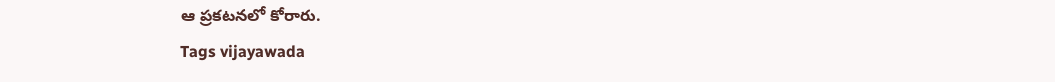ఆ ప్రకటనలో కోరారు.
Tags vijayawada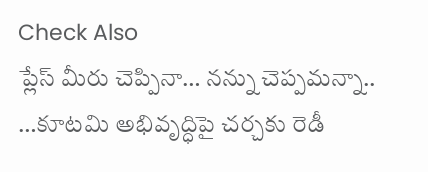Check Also
ప్లేస్ మీరు చెప్పినా… నన్ను చెప్పమన్నా.. …కూటమి అభివృద్ధిపై చర్చకు రెడీ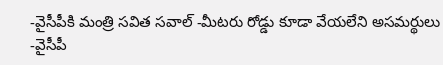-వైసీపీకి మంత్రి సవిత సవాల్ -మీటరు రోడ్డు కూడా వేయలేని అసమర్థులు -వైసీపీ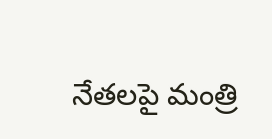నేతలపై మంత్రి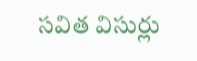సవిత విసుర్లు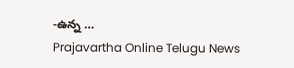-ఉన్న …
Prajavartha Online Telugu News